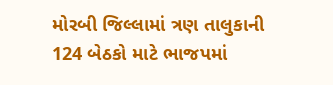મોરબી જિલ્લામાં ત્રણ તાલુકાની 124 બેઠકો માટે ભાજપમાં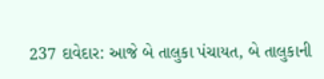237 દાવેદાર: આજે બે તાલુકા પંચાયત, બે તાલુકાની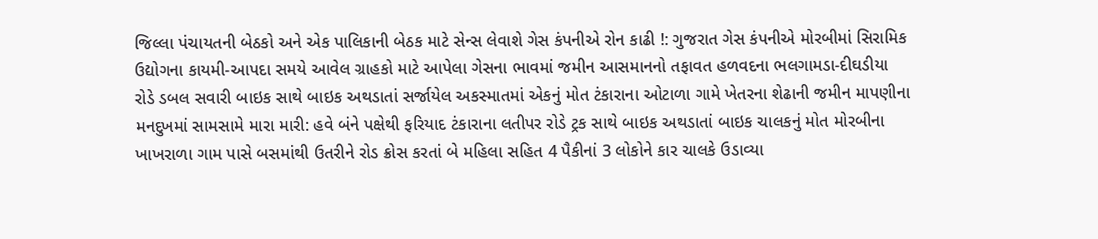જિલ્લા પંચાયતની બેઠકો અને એક પાલિકાની બેઠક માટે સેન્સ લેવાશે ગેસ કંપનીએ રોન કાઢી !: ગુજરાત ગેસ કંપનીએ મોરબીમાં સિરામિક ઉદ્યોગના કાયમી-આપદા સમયે આવેલ ગ્રાહકો માટે આપેલા ગેસના ભાવમાં જમીન આસમાનનો તફાવત હળવદના ભલગામડા-દીઘડીયા રોડે ડબલ સવારી બાઇક સાથે બાઇક અથડાતાં સર્જાયેલ અકસ્માતમાં એકનું મોત ટંકારાના ઓટાળા ગામે ખેતરના શેઢાની જમીન માપણીના મનદુખમાં સામસામે મારા મારી: હવે બંને પક્ષેથી ફરિયાદ ટંકારાના લતીપર રોડે ટ્રક સાથે બાઇક અથડાતાં બાઇક ચાલકનું મોત મોરબીના ખાખરાળા ગામ પાસે બસમાંથી ઉતરીને રોડ ક્રોસ કરતાં બે મહિલા સહિત 4 પૈકીનાં 3 લોકોને કાર ચાલકે ઉડાવ્યા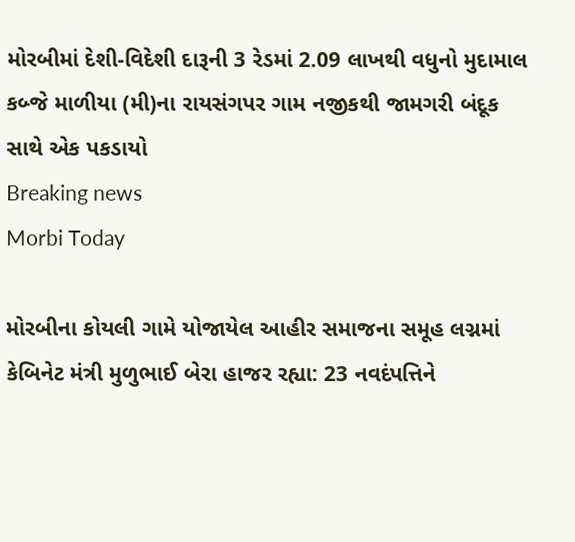મોરબીમાં દેશી-વિદેશી દારૂની 3 રેડમાં 2.09 લાખથી વધુનો મુદામાલ કબ્જે માળીયા (મી)ના રાયસંગપર ગામ નજીકથી જામગરી બંદૂક સાથે એક પકડાયો
Breaking news
Morbi Today

મોરબીના કોયલી ગામે યોજાયેલ આહીર સમાજના સમૂહ લગ્નમાં કેબિનેટ મંત્રી મુળુભાઈ બેરા હાજર રહ્યા: 23 નવદંપત્તિને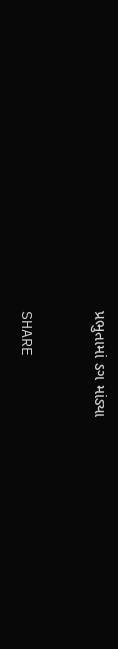પ્રભુતામાં ડગ માંડ્યા


SHARE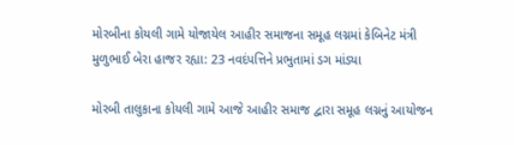મોરબીના કોયલી ગામે યોજાયેલ આહીર સમાજના સમૂહ લગ્નમાં કેબિનેટ મંત્રી મુળુભાઈ બેરા હાજર રહ્યા: 23 નવદંપત્તિને પ્રભુતામાં ડગ માંડ્યા

મોરબી તાલુકાના કોયલી ગામે આજે આહીર સમાજ દ્વારા સમૂહ લગ્નનું આયોજન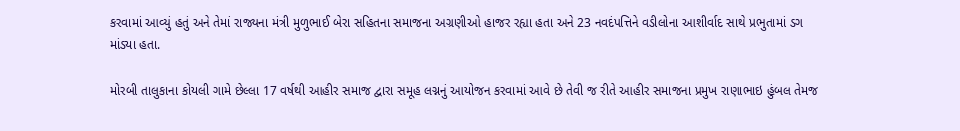કરવામાં આવ્યું હતું અને તેમાં રાજ્યના મંત્રી મુળુભાઈ બેરા સહિતના સમાજના અગ્રણીઓ હાજર રહ્યા હતા અને 23 નવદંપત્તિને વડીલોના આશીર્વાદ સાથે પ્રભુતામાં ડગ માંડ્યા હતા.

મોરબી તાલુકાના કોયલી ગામે છેલ્લા 17 વર્ષથી આહીર સમાજ દ્વારા સમૂહ લગ્નનું આયોજન કરવામાં આવે છે તેવી જ રીતે આહીર સમાજના પ્રમુખ રાણાભાઇ હુંબલ તેમજ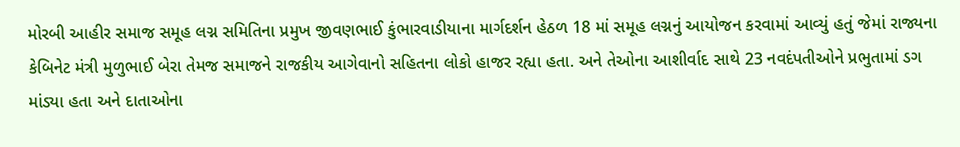મોરબી આહીર સમાજ સમૂહ લગ્ન સમિતિના પ્રમુખ જીવણભાઈ કુંભારવાડીયાના માર્ગદર્શન હેઠળ 18 માં સમૂહ લગ્નનું આયોજન કરવામાં આવ્યું હતું જેમાં રાજ્યના કેબિનેટ મંત્રી મુળુભાઈ બેરા તેમજ સમાજને રાજકીય આગેવાનો સહિતના લોકો હાજર રહ્યા હતા. અને તેઓના આશીર્વાદ સાથે 23 નવદંપતીઓને પ્રભુતામાં ડગ માંડ્યા હતા અને દાતાઓના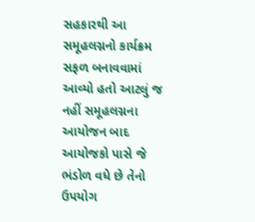સહકારથી આ સમૂહલગ્નનો કાર્યક્રમ સફળ બનાવવામાં આવ્યો હતો આટલું જ નહીં સમૂહલગ્નના આયોજન બાદ આયોજકો પાસે જે ભંડોળ વધે છે તેનો ઉપયોગ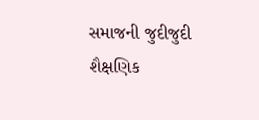સમાજની જુદીજુદી શૈક્ષણિક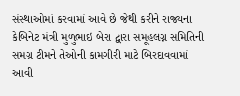સંસ્થાઓમાં કરવામાં આવે છે જેથી કરીને રાજ્યના કેબિનેટ મંત્રી મુળુભાઇ બેરા દ્વારા સમૂહલગ્ન સમિતિની સમગ્ર ટીમને તેઓની કામગીરી માટે બિરદાવવામાં આવી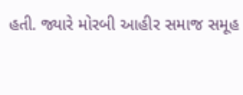હતી. જ્યારે મોરબી આહીર સમાજ સમૂહ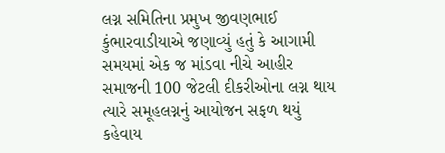લગ્ન સમિતિના પ્રમુખ જીવણભાઈ કુંભારવાડીયાએ જણાવ્યું હતું કે આગામી સમયમાં એક જ માંડવા નીચે આહીર સમાજની 100 જેટલી દીકરીઓના લગ્ન થાય ત્યારે સમૂહલગ્નનું આયોજન સફળ થયું કહેવાય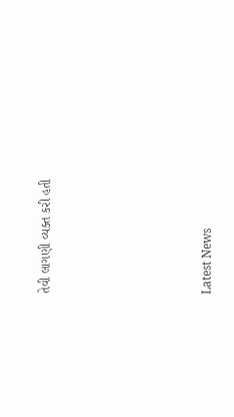તેવી લાગણી વ્યક્ત કરી હતી






Latest News